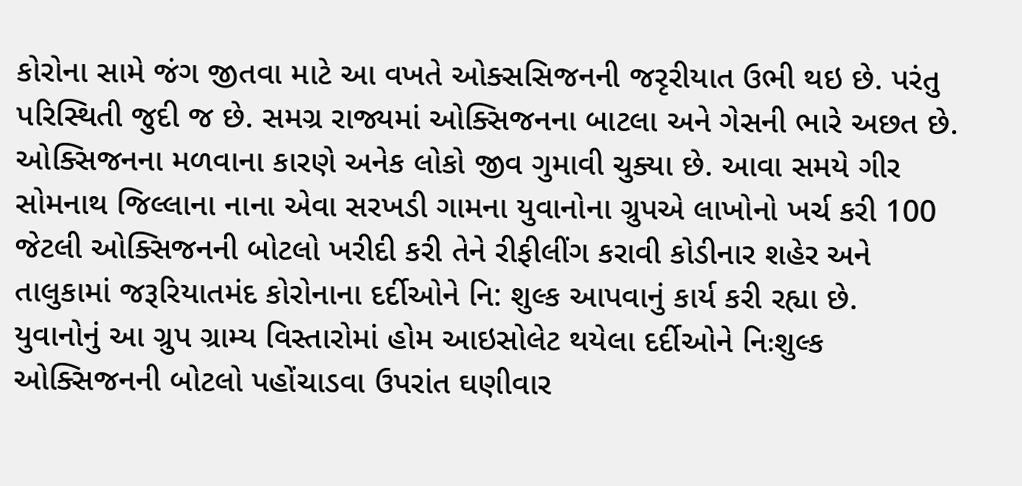કોરોના સામે જંગ જીતવા માટે આ વખતે ઓક્સસિજનની જરૃરીયાત ઉભી થઇ છે. પરંતુ પરિસ્થિતી જુદી જ છે. સમગ્ર રાજ્યમાં ઓક્સિજનના બાટલા અને ગેસની ભારે અછત છે. ઓક્સિજનના મળવાના કારણે અનેક લોકો જીવ ગુમાવી ચુક્યા છે. આવા સમયે ગીર સોમનાથ જિલ્લાના નાના એવા સરખડી ગામના યુવાનોના ગ્રુપએ લાખોનો ખર્ચ કરી 100 જેટલી ઓક્સિજનની બોટલો ખરીદી કરી તેને રીફીલીંગ કરાવી કોડીનાર શહેર અને તાલુકામાં જરૂરિયાતમંદ કોરોનાના દર્દીઓને નિ: શુલ્ક આપવાનું કાર્ય કરી રહ્યા છે.
યુવાનોનું આ ગ્રુપ ગ્રામ્ય વિસ્તારોમાં હોમ આઇસોલેટ થયેલા દર્દીઓને નિઃશુલ્ક ઓક્સિજનની બોટલો પહોંચાડવા ઉપરાંત ઘણીવાર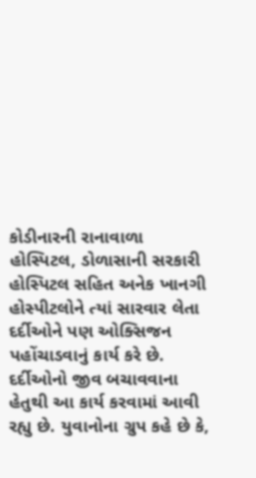કોડીનારની રાનાવાળા હોસ્પિટલ, ડોળાસાની સરકારી હોસ્પિટલ સહિત અનેક ખાનગી હોસ્પીટલોને ત્યાં સારવાર લેતા દર્દીઓને પણ ઓક્સિજન પહોંચાડવાનું કાર્ય કરે છે.
દર્દીઓનો જીવ બચાવવાના હેતુથી આ કાર્ય કરવામાં આવી રહ્યુ છે. યુવાનોના ગ્રુપ કહે છે કે,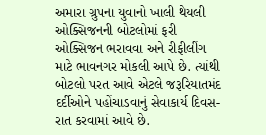અમારા ગ્રુપના યુવાનો ખાલી થેયલી ઓક્સિજનની બોટલોમાં ફરી ઓક્સિજન ભરાવવા અને રીફીલીંગ માટે ભાવનગર મોકલી આપે છે. ત્યાંથી બોટલો પરત આવે એટલે જરૂરિયાતમંદ દર્દીઓને પહોંચાડવાનું સેવાકાર્ય દિવસ- રાત કરવામાં આવે છે.